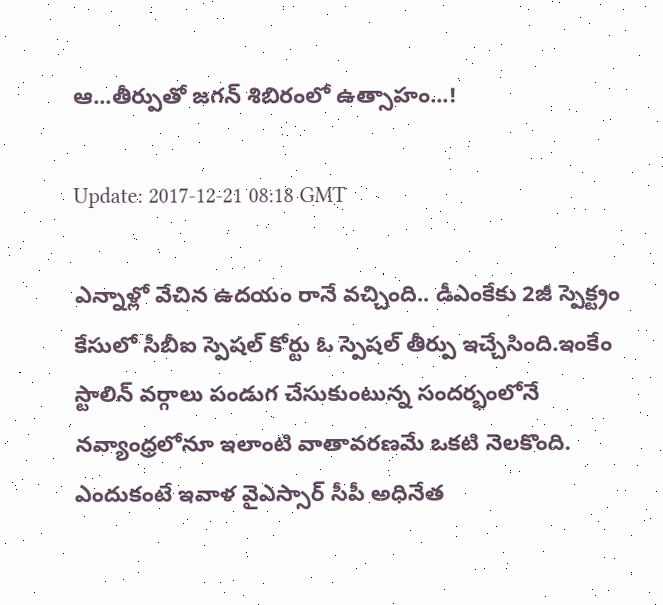ఆ...తీర్పుతో జగన్ శిబిరంలో ఉత్సాహం...!

Update: 2017-12-21 08:18 GMT

ఎన్నాళ్లో వేచిన ఉద‌యం రానే వ‌చ్చింది.. డీఎంకేకు 2జీ స్పెక్ట్రం కేసులో సీబీఐ స్పెష‌ల్ కోర్టు ఓ స్పెష‌ల్ తీర్పు ఇచ్చేసింది.ఇంకేం స్టాలిన్ వ‌ర్గాలు పండుగ చేసుకుంటున్న సంద‌ర్భంలోనే న‌వ్యాంధ్ర‌లోనూ ఇలాంటి వాతావ‌ర‌ణ‌మే ఒక‌టి నెల‌కొంది. ఎందుకంటే ఇవాళ వైఎస్సార్ సీపీ అధినేత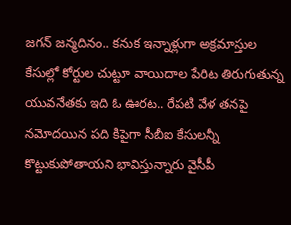జ‌గ‌న్ జ‌న్మ‌దినం.. క‌నుక ఇన్నాళ్లుగా అక్ర‌మాస్తుల కేసుల్లో కోర్టుల చుట్టూ వాయిదాల పేరిట తిరుగుతున్న యువ‌నేత‌కు ఇది ఓ ఊర‌ట‌.. రేప‌టి వేళ త‌న‌పై న‌మోద‌యిన ప‌ది కిపైగా సీబీఐ కేసుల‌న్నీ కొట్టుకుపోతాయని భావిస్తున్నారు వైసీపీ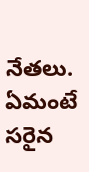నేతలు. ఏమంటే స‌రైన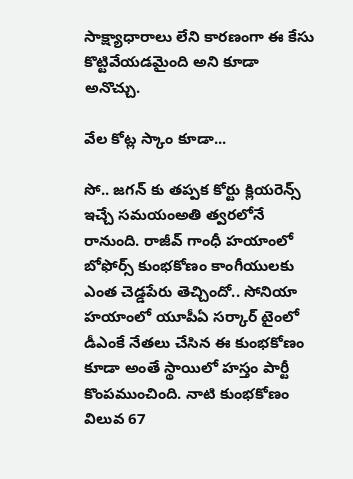సాక్ష్యాధారాలు లేని కార‌ణంగా ఈ కేసు కొట్టివేయ‌డమైంది అని కూడా అనొచ్చు.

వేల కోట్ల స్కాం కూడా...

సో.. జగన్ కు త‌ప్ప‌క కోర్టు క్లియ‌రెన్స్ ఇచ్చే స‌మ‌యంఅతి త్వ‌ర‌లోనే రానుంది. రాజీవ్ గాంధీ హ‌యాంలో బోఫోర్స్ కుంభ‌కోణం కాంగీయుల‌కు ఎంత చెడ్డ‌పేరు తెచ్చిందో.. సోనియా హ‌యాంలో యూపీఏ స‌ర్కార్ టైంలో డీఎంకే నేతలు చేసిన ఈ కుంభ‌కోణం కూడా అంతే స్థాయిలో హ‌స్తం పార్టీ కొంప‌ముంచింది. నాటి కుంభ‌కోణం విలువ 67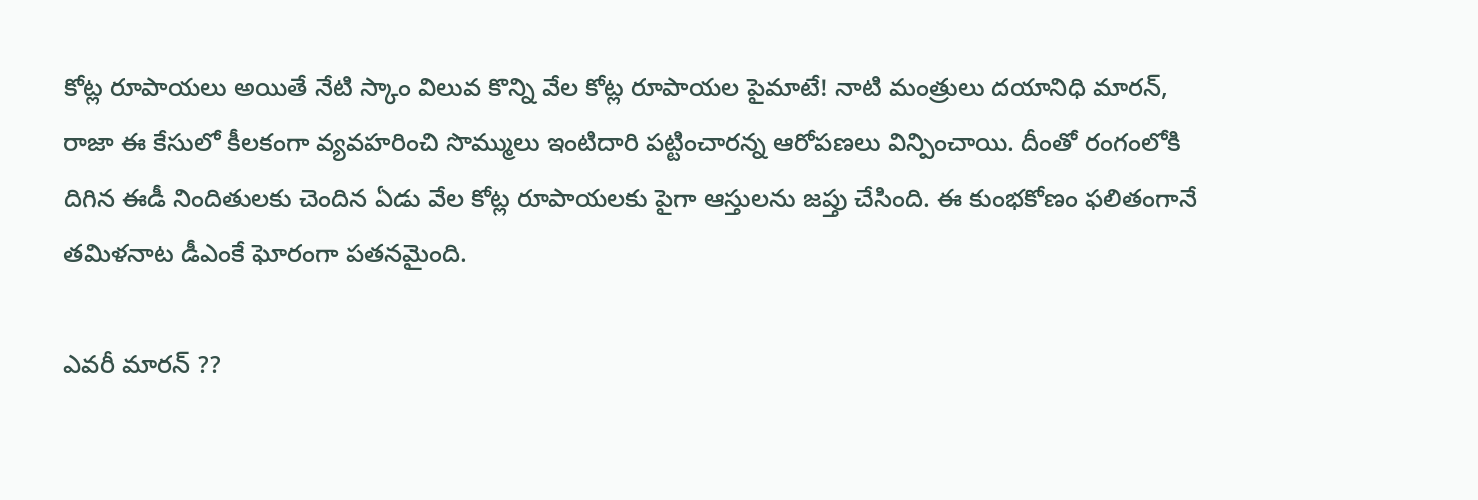కోట్ల రూపాయ‌లు అయితే నేటి స్కాం విలువ కొన్ని వేల కోట్ల రూపాయ‌ల పైమాటే! నాటి మంత్రులు ద‌యానిధి మార‌న్‌, రాజా ఈ కేసులో కీల‌కంగా వ్య‌వహ‌రించి సొమ్ములు ఇంటిదారి ప‌ట్టించారన్న ఆరోపణలు విన్పించాయి. దీంతో రంగంలోకి దిగిన ఈడీ నిందితుల‌కు చెందిన ఏడు వేల కోట్ల రూపాయ‌లకు పైగా ఆస్తుల‌ను జ‌ప్తు చేసింది. ఈ కుంభ‌కోణం ఫ‌లితంగానే త‌మిళ‌నాట డీఎంకే ఘోరంగా ప‌త‌న‌మైంది.

ఎవ‌రీ మార‌న్ ??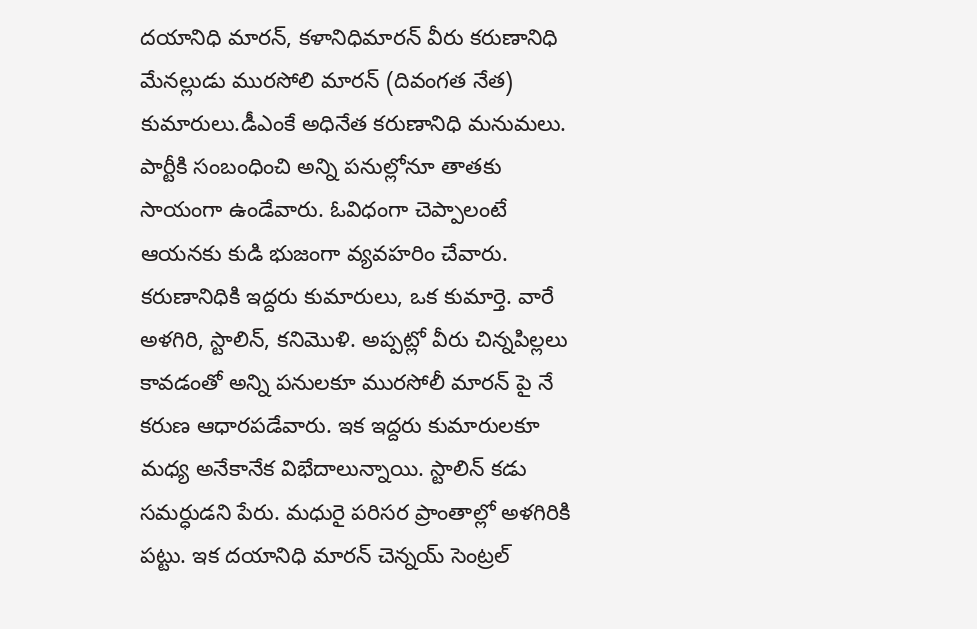ద‌యానిధి మార‌న్‌, క‌ళానిధిమార‌న్ వీరు క‌రుణానిధి మేన‌ల్లుడు ముర‌సోలి మార‌న్ (దివంగ‌త నేత‌) కుమారులు.డీఎంకే అధినేత క‌రుణానిధి మ‌నుమ‌లు. పార్టీకి సంబంధించి అన్ని ప‌నుల్లోనూ తాత‌కు సాయంగా ఉండేవారు. ఓవిధంగా చెప్పాలంటే ఆయ‌న‌కు కుడి భుజంగా వ్య‌వ‌హ‌రిం చేవారు. క‌రుణానిధికి ఇద్ద‌రు కుమారులు, ఒక కుమార్తె. వారే అళ‌గిరి, స్టాలిన్‌, క‌నిమొళి. అప్ప‌ట్లో వీరు చిన్న‌పిల్ల‌లు కావడంతో అన్ని ప‌నుల‌కూ ముర‌సోలీ మార‌న్ పై నే క‌రుణ ఆధార‌ప‌డేవారు. ఇక ఇద్ద‌రు కుమారుల‌కూ మ‌ధ్య అనేకానేక విభేదాలున్నాయి. స్టాలిన్ క‌డు స‌మ‌ర్ధుడ‌ని పేరు. మ‌ధురై ప‌రిసర ప్రాంతాల్లో అళ‌గిరికి ప‌ట్టు. ఇక ద‌యానిధి మార‌న్ చెన్న‌య్ సెంట్ర‌ల్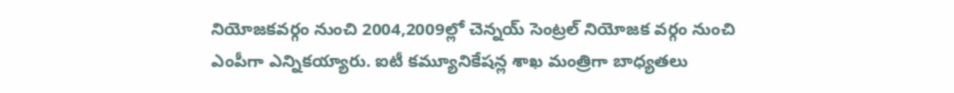నియోజ‌క‌వ‌ర్గం నుంచి 2004,2009ల్లో చెన్న‌య్ సెంట్ర‌ల్ నియోజ‌క వ‌ర్గం నుంచి ఎంపీగా ఎన్నిక‌య్యారు. ఐటీ క‌మ్యూనికేష‌న్ల శాఖ మంత్రిగా బాధ్య‌త‌లు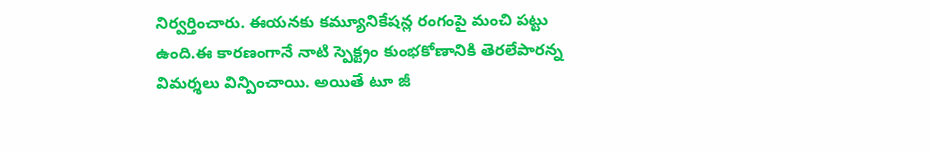నిర్వ‌ర్తించారు. ఈయ‌న‌కు క‌మ్యూనికేష‌న్ల రంగంపై మంచి ప‌ట్టు ఉంది.ఈ కార‌ణంగానే నాటి స్పెక్ట్రం కుంభ‌కోణానికి తెర‌లేపారన్న విమర్శలు విన్పించాయి. అయితే టూ జీ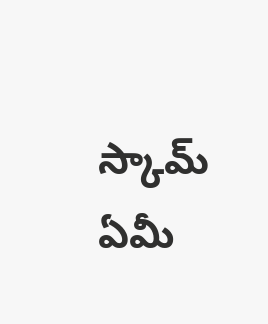స్కామ్ ఏమీ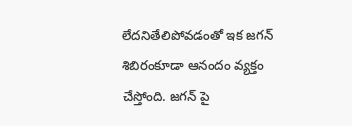లేదనితేలిపోవడంతో ఇక జగన్ శిబిరంకూడా ఆనందం వ్యక్తం చేస్తోంది. జగన్ పై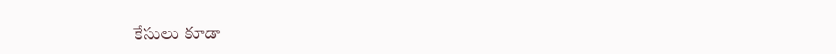కేసులు కూడా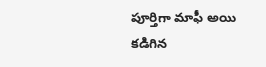పూర్తిగా మాఫీ అయి కడిగిన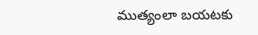ముత్యంలా బయటకు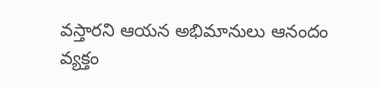వస్తారని ఆయన అభిమానులు ఆనందం వ్యక్తం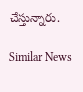చేస్తున్నారు.

Similar News